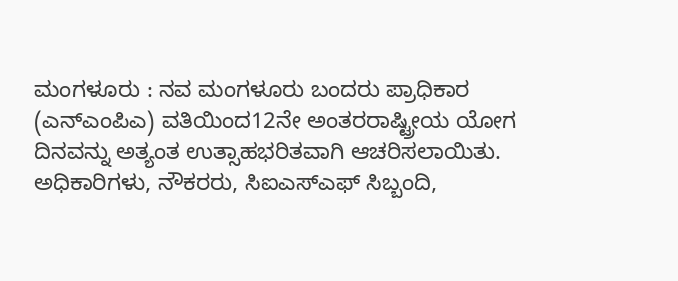ಮಂಗಳೂರು : ನವ ಮಂಗಳೂರು ಬಂದರು ಪ್ರಾಧಿಕಾರ (ಎನ್ಎಂಪಿಎ) ವತಿಯಿಂದ12ನೇ ಅಂತರರಾಷ್ಟ್ರೀಯ ಯೋಗ ದಿನವನ್ನು ಅತ್ಯಂತ ಉತ್ಸಾಹಭರಿತವಾಗಿ ಆಚರಿಸಲಾಯಿತು. ಅಧಿಕಾರಿಗಳು, ನೌಕರರು, ಸಿಐಎಸ್ಎಫ್ ಸಿಬ್ಬಂದಿ,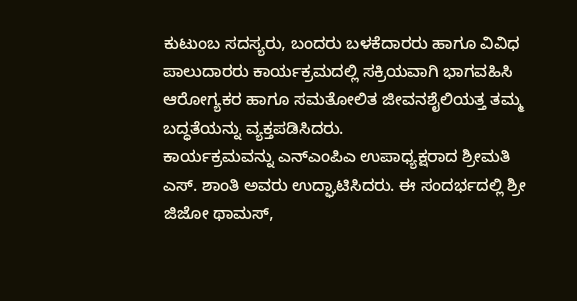ಕುಟುಂಬ ಸದಸ್ಯರು, ಬಂದರು ಬಳಕೆದಾರರು ಹಾಗೂ ವಿವಿಧ ಪಾಲುದಾರರು ಕಾರ್ಯಕ್ರಮದಲ್ಲಿ ಸಕ್ರಿಯವಾಗಿ ಭಾಗವಹಿಸಿ ಆರೋಗ್ಯಕರ ಹಾಗೂ ಸಮತೋಲಿತ ಜೀವನಶೈಲಿಯತ್ತ ತಮ್ಮ ಬದ್ಧತೆಯನ್ನು ವ್ಯಕ್ತಪಡಿಸಿದರು.
ಕಾರ್ಯಕ್ರಮವನ್ನು ಎನ್ಎಂಪಿಎ ಉಪಾಧ್ಯಕ್ಷರಾದ ಶ್ರೀಮತಿ ಎಸ್. ಶಾಂತಿ ಅವರು ಉದ್ಘಾಟಿಸಿದರು. ಈ ಸಂದರ್ಭದಲ್ಲಿ ಶ್ರೀ ಜಿಜೋ ಥಾಮಸ್,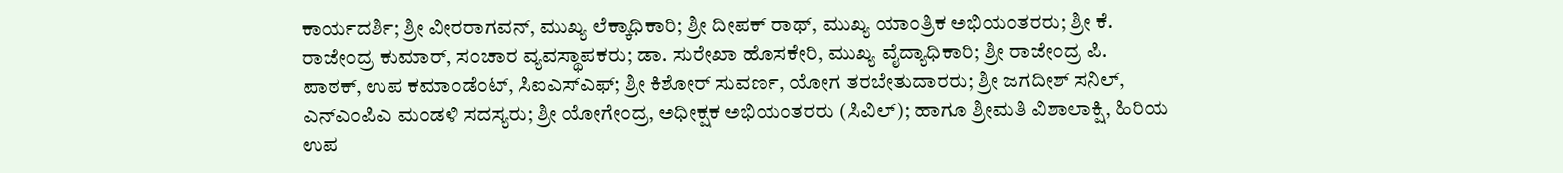ಕಾರ್ಯದರ್ಶಿ; ಶ್ರೀ ವೀರರಾಗವನ್, ಮುಖ್ಯ ಲೆಕ್ಕಾಧಿಕಾರಿ; ಶ್ರೀ ದೀಪಕ್ ರಾಥ್, ಮುಖ್ಯ ಯಾಂತ್ರಿಕ ಅಭಿಯಂತರರು; ಶ್ರೀ ಕೆ. ರಾಜೇಂದ್ರ ಕುಮಾರ್, ಸಂಚಾರ ವ್ಯವಸ್ಥಾಪಕರು; ಡಾ. ಸುರೇಖಾ ಹೊಸಕೇರಿ, ಮುಖ್ಯ ವೈದ್ಯಾಧಿಕಾರಿ; ಶ್ರೀ ರಾಜೇಂದ್ರ ಪಿ. ಪಾಠಕ್, ಉಪ ಕಮಾಂಡೆಂಟ್, ಸಿಐಎಸ್ಎಫ್; ಶ್ರೀ ಕಿಶೋರ್ ಸುವರ್ಣ, ಯೋಗ ತರಬೇತುದಾರರು; ಶ್ರೀ ಜಗದೀಶ್ ಸನಿಲ್, ಎನ್ಎಂಪಿಎ ಮಂಡಳಿ ಸದಸ್ಯರು; ಶ್ರೀ ಯೋಗೇಂದ್ರ, ಅಧೀಕ್ಷಕ ಅಭಿಯಂತರರು (ಸಿವಿಲ್); ಹಾಗೂ ಶ್ರೀಮತಿ ವಿಶಾಲಾಕ್ಷಿ, ಹಿರಿಯ ಉಪ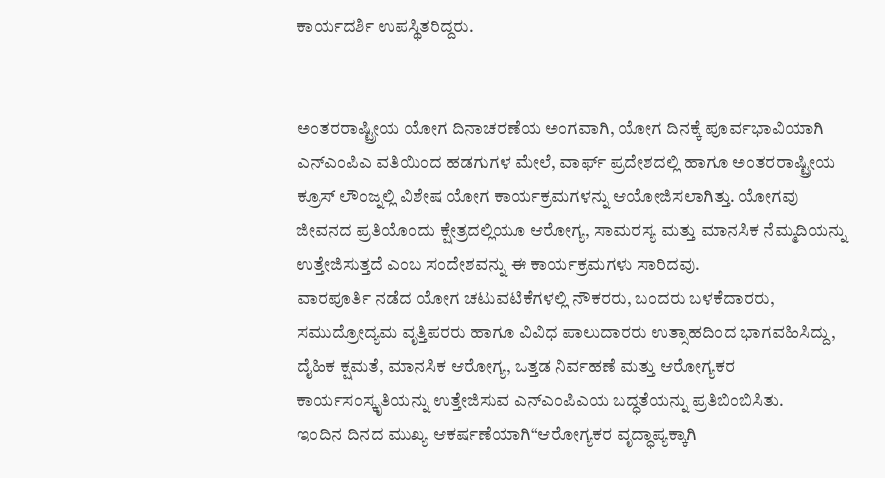ಕಾರ್ಯದರ್ಶಿ ಉಪಸ್ಥಿತರಿದ್ದರು.


ಅಂತರರಾಷ್ಟ್ರೀಯ ಯೋಗ ದಿನಾಚರಣೆಯ ಅಂಗವಾಗಿ, ಯೋಗ ದಿನಕ್ಕೆ ಪೂರ್ವಭಾವಿಯಾಗಿ ಎನ್ಎಂಪಿಎ ವತಿಯಿಂದ ಹಡಗುಗಳ ಮೇಲೆ, ವಾರ್ಫ್ ಪ್ರದೇಶದಲ್ಲಿ ಹಾಗೂ ಅಂತರರಾಷ್ಟ್ರೀಯ ಕ್ರೂಸ್ ಲೌಂಜ್ನಲ್ಲಿ ವಿಶೇಷ ಯೋಗ ಕಾರ್ಯಕ್ರಮಗಳನ್ನು ಆಯೋಜಿಸಲಾಗಿತ್ತು. ಯೋಗವು ಜೀವನದ ಪ್ರತಿಯೊಂದು ಕ್ಷೇತ್ರದಲ್ಲಿಯೂ ಆರೋಗ್ಯ, ಸಾಮರಸ್ಯ ಮತ್ತು ಮಾನಸಿಕ ನೆಮ್ಮದಿಯನ್ನು ಉತ್ತೇಜಿಸುತ್ತದೆ ಎಂಬ ಸಂದೇಶವನ್ನು ಈ ಕಾರ್ಯಕ್ರಮಗಳು ಸಾರಿದವು.
ವಾರಪೂರ್ತಿ ನಡೆದ ಯೋಗ ಚಟುವಟಿಕೆಗಳಲ್ಲಿ ನೌಕರರು, ಬಂದರು ಬಳಕೆದಾರರು, ಸಮುದ್ರೋದ್ಯಮ ವೃತ್ತಿಪರರು ಹಾಗೂ ವಿವಿಧ ಪಾಲುದಾರರು ಉತ್ಸಾಹದಿಂದ ಭಾಗವಹಿಸಿದ್ದು, ದೈಹಿಕ ಕ್ಷಮತೆ, ಮಾನಸಿಕ ಆರೋಗ್ಯ, ಒತ್ತಡ ನಿರ್ವಹಣೆ ಮತ್ತು ಆರೋಗ್ಯಕರ ಕಾರ್ಯಸಂಸ್ಕೃತಿಯನ್ನು ಉತ್ತೇಜಿಸುವ ಎನ್ಎಂಪಿಎಯ ಬದ್ಧತೆಯನ್ನು ಪ್ರತಿಬಿಂಬಿಸಿತು.
ಇಂದಿನ ದಿನದ ಮುಖ್ಯ ಆಕರ್ಷಣೆಯಾಗಿ“ಆರೋಗ್ಯಕರ ವೃದ್ಧಾಪ್ಯಕ್ಕಾಗಿ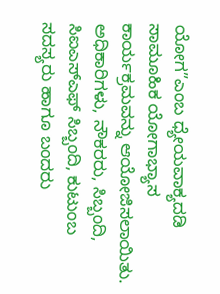ಯೋಗ”ಎಂಬ ಧ್ಯೇಯವಾಕ್ಯದಡಿ ಸಾಮೂಹಿಕ ಯೋಗಾಭ್ಯಾಸ ಕಾರ್ಯಕ್ರಮವನ್ನು ಆಯೋಜಿಸಲಾಯಿತು. ಅಧಿಕಾರಿಗಳು, ನೌಕರರು, ಸಿಬ್ಬಂದಿ, ಸಿಐಎಸ್ಎಫ್ ಸಿಬ್ಬಂದಿ, ಕುಟುಂಬ ಸದಸ್ಯರು ಹಾಗೂ ಬಂದರು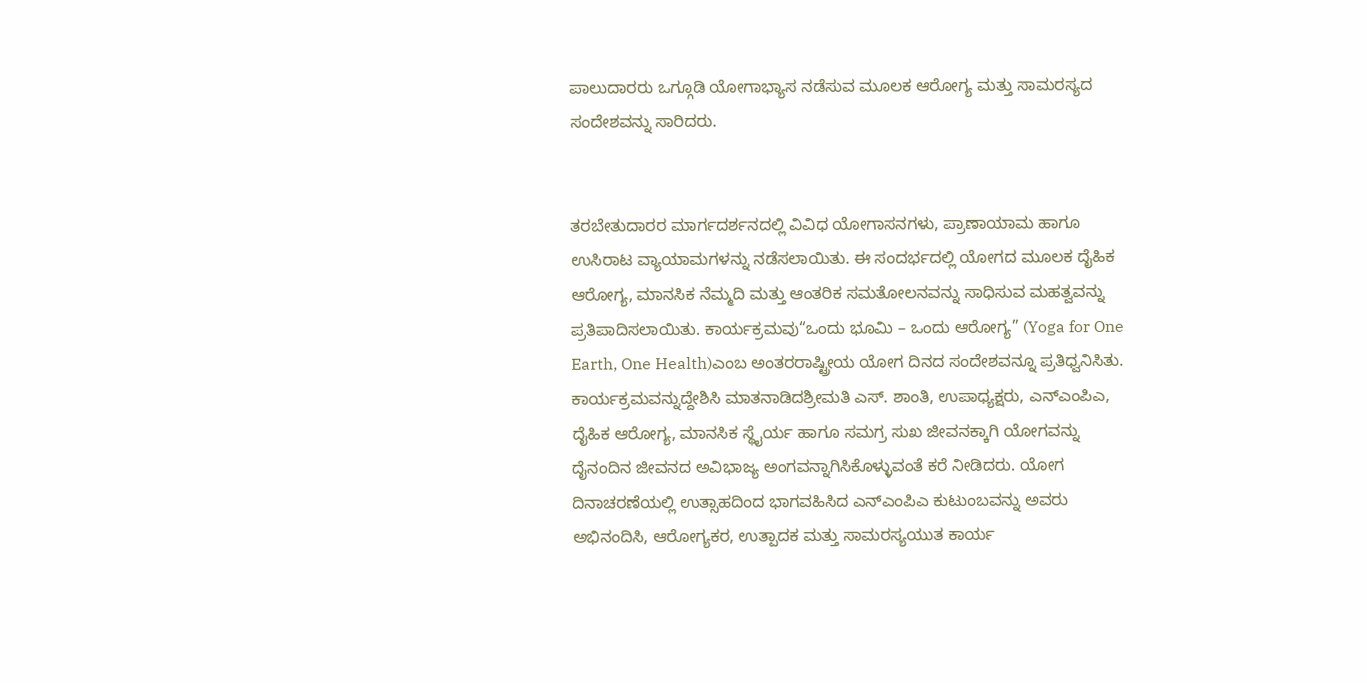ಪಾಲುದಾರರು ಒಗ್ಗೂಡಿ ಯೋಗಾಭ್ಯಾಸ ನಡೆಸುವ ಮೂಲಕ ಆರೋಗ್ಯ ಮತ್ತು ಸಾಮರಸ್ಯದ ಸಂದೇಶವನ್ನು ಸಾರಿದರು.


ತರಬೇತುದಾರರ ಮಾರ್ಗದರ್ಶನದಲ್ಲಿ ವಿವಿಧ ಯೋಗಾಸನಗಳು, ಪ್ರಾಣಾಯಾಮ ಹಾಗೂ ಉಸಿರಾಟ ವ್ಯಾಯಾಮಗಳನ್ನು ನಡೆಸಲಾಯಿತು. ಈ ಸಂದರ್ಭದಲ್ಲಿ ಯೋಗದ ಮೂಲಕ ದೈಹಿಕ ಆರೋಗ್ಯ, ಮಾನಸಿಕ ನೆಮ್ಮದಿ ಮತ್ತು ಆಂತರಿಕ ಸಮತೋಲನವನ್ನು ಸಾಧಿಸುವ ಮಹತ್ವವನ್ನು ಪ್ರತಿಪಾದಿಸಲಾಯಿತು. ಕಾರ್ಯಕ್ರಮವು“ಒಂದು ಭೂಮಿ – ಒಂದು ಆರೋಗ್ಯ” (Yoga for One Earth, One Health)ಎಂಬ ಅಂತರರಾಷ್ಟ್ರೀಯ ಯೋಗ ದಿನದ ಸಂದೇಶವನ್ನೂ ಪ್ರತಿಧ್ವನಿಸಿತು.
ಕಾರ್ಯಕ್ರಮವನ್ನುದ್ದೇಶಿಸಿ ಮಾತನಾಡಿದಶ್ರೀಮತಿ ಎಸ್. ಶಾಂತಿ, ಉಪಾಧ್ಯಕ್ಷರು, ಎನ್ಎಂಪಿಎ, ದೈಹಿಕ ಆರೋಗ್ಯ, ಮಾನಸಿಕ ಸ್ಥೈರ್ಯ ಹಾಗೂ ಸಮಗ್ರ ಸುಖ ಜೀವನಕ್ಕಾಗಿ ಯೋಗವನ್ನು ದೈನಂದಿನ ಜೀವನದ ಅವಿಭಾಜ್ಯ ಅಂಗವನ್ನಾಗಿಸಿಕೊಳ್ಳುವಂತೆ ಕರೆ ನೀಡಿದರು. ಯೋಗ ದಿನಾಚರಣೆಯಲ್ಲಿ ಉತ್ಸಾಹದಿಂದ ಭಾಗವಹಿಸಿದ ಎನ್ಎಂಪಿಎ ಕುಟುಂಬವನ್ನು ಅವರು ಅಭಿನಂದಿಸಿ, ಆರೋಗ್ಯಕರ, ಉತ್ಪಾದಕ ಮತ್ತು ಸಾಮರಸ್ಯಯುತ ಕಾರ್ಯ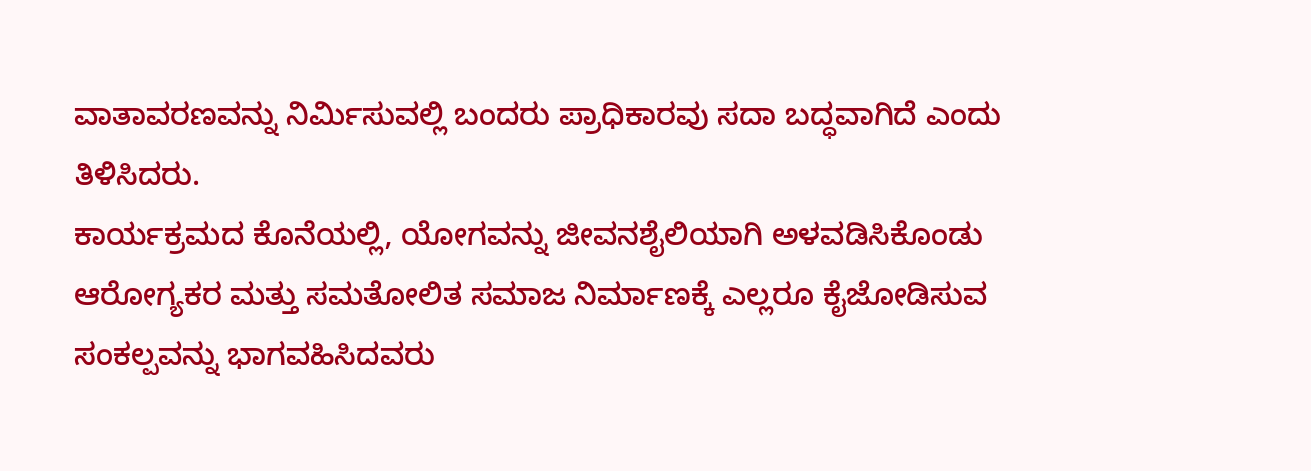ವಾತಾವರಣವನ್ನು ನಿರ್ಮಿಸುವಲ್ಲಿ ಬಂದರು ಪ್ರಾಧಿಕಾರವು ಸದಾ ಬದ್ಧವಾಗಿದೆ ಎಂದು ತಿಳಿಸಿದರು.
ಕಾರ್ಯಕ್ರಮದ ಕೊನೆಯಲ್ಲಿ, ಯೋಗವನ್ನು ಜೀವನಶೈಲಿಯಾಗಿ ಅಳವಡಿಸಿಕೊಂಡು ಆರೋಗ್ಯಕರ ಮತ್ತು ಸಮತೋಲಿತ ಸಮಾಜ ನಿರ್ಮಾಣಕ್ಕೆ ಎಲ್ಲರೂ ಕೈಜೋಡಿಸುವ ಸಂಕಲ್ಪವನ್ನು ಭಾಗವಹಿಸಿದವರು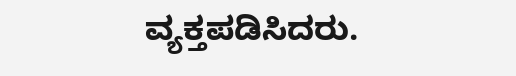ವ್ಯಕ್ತಪಡಿಸಿದರು.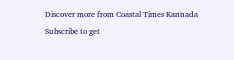Discover more from Coastal Times Kannada
Subscribe to get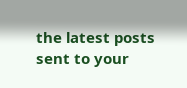the latest posts sent to your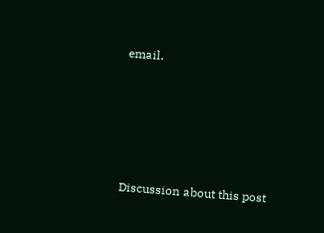email.







Discussion about this post